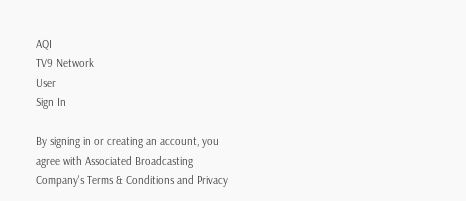AQI
TV9 Network
User
Sign In

By signing in or creating an account, you agree with Associated Broadcasting Company's Terms & Conditions and Privacy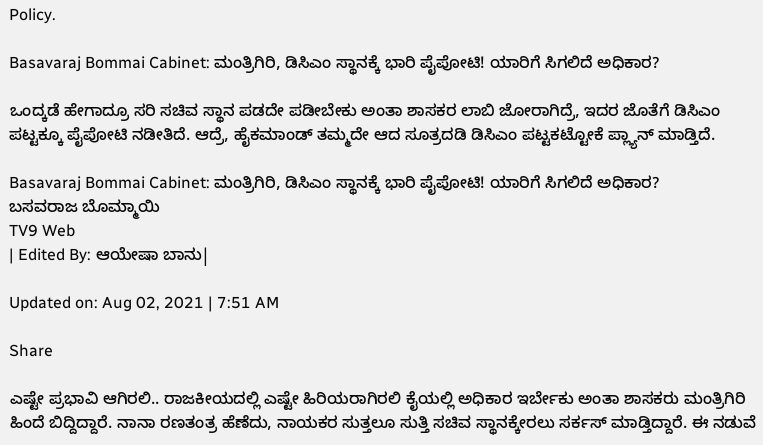Policy.

Basavaraj Bommai Cabinet: ಮಂತ್ರಿಗಿರಿ, ಡಿಸಿಎಂ ಸ್ಥಾನಕ್ಕೆ ಭಾರಿ ಪೈಪೋಟಿ! ಯಾರಿಗೆ ಸಿಗಲಿದೆ ಅಧಿಕಾರ?

ಒಂದ್ಕಡೆ ಹೇಗಾದ್ರೂ ಸರಿ ಸಚಿವ ಸ್ಥಾನ ಪಡದೇ ಪಡೀಬೇಕು ಅಂತಾ ಶಾಸಕರ ಲಾಬಿ ಜೋರಾಗಿದ್ರೆ, ಇದರ ಜೊತೆಗೆ ಡಿಸಿಎಂ ಪಟ್ಟಕ್ಕೂ ಪೈಪೋಟಿ ನಡೀತಿದೆ. ಆದ್ರೆ, ಹೈಕಮಾಂಡ್ ತಮ್ಮದೇ ಆದ ಸೂತ್ರದಡಿ ಡಿಸಿಎಂ ಪಟ್ಟಕಟ್ಟೋಕೆ ಪ್ಲ್ಯಾನ್ ಮಾಡ್ತಿದೆ.

Basavaraj Bommai Cabinet: ಮಂತ್ರಿಗಿರಿ, ಡಿಸಿಎಂ ಸ್ಥಾನಕ್ಕೆ ಭಾರಿ ಪೈಪೋಟಿ! ಯಾರಿಗೆ ಸಿಗಲಿದೆ ಅಧಿಕಾರ?
ಬಸವರಾಜ ಬೊಮ್ಮಾಯಿ
TV9 Web
| Edited By: ಆಯೇಷಾ ಬಾನು|

Updated on: Aug 02, 2021 | 7:51 AM

Share

ಎಷ್ಟೇ ಪ್ರಭಾವಿ ಆಗಿರಲಿ.. ರಾಜಕೀಯದಲ್ಲಿ ಎಷ್ಟೇ ಹಿರಿಯರಾಗಿರಲಿ ಕೈಯಲ್ಲಿ ಅಧಿಕಾರ ಇರ್ಬೇಕು ಅಂತಾ ಶಾಸಕರು ಮಂತ್ರಿಗಿರಿ ಹಿಂದೆ ಬಿದ್ದಿದ್ದಾರೆ. ನಾನಾ ರಣತಂತ್ರ ಹೆಣೆದು, ನಾಯಕರ ಸುತ್ತಲೂ ಸುತ್ತಿ ಸಚಿವ ಸ್ಥಾನಕ್ಕೇರಲು ಸರ್ಕಸ್ ಮಾಡ್ತಿದ್ದಾರೆ. ಈ ನಡುವೆ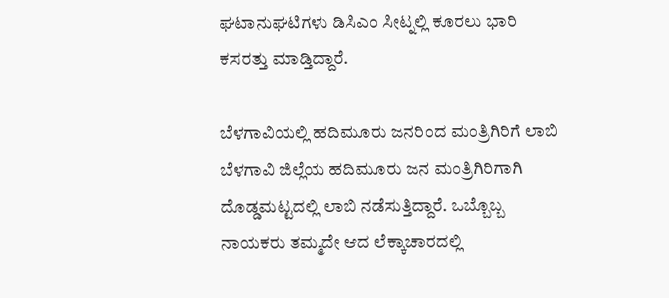ಘಟಾನುಘಟಿಗಳು ಡಿಸಿಎಂ ಸೀಟ್ನಲ್ಲಿ ಕೂರಲು ಭಾರಿ ಕಸರತ್ತು ಮಾಡ್ತಿದ್ದಾರೆ.

ಬೆಳಗಾವಿಯಲ್ಲಿ ಹದಿಮೂರು ಜನರಿಂದ ಮಂತ್ರಿಗಿರಿಗೆ ಲಾಬಿ ಬೆಳಗಾವಿ ಜಿಲ್ಲೆಯ ಹದಿಮೂರು ಜನ ಮಂತ್ರಿಗಿರಿಗಾಗಿ ದೊಡ್ಡಮಟ್ಟದಲ್ಲಿ ಲಾಬಿ ನಡೆಸುತ್ತಿದ್ದಾರೆ. ಒಬ್ಬೊಬ್ಬ ನಾಯಕರು ತಮ್ಮದೇ ಆದ ಲೆಕ್ಕಾಚಾರದಲ್ಲಿ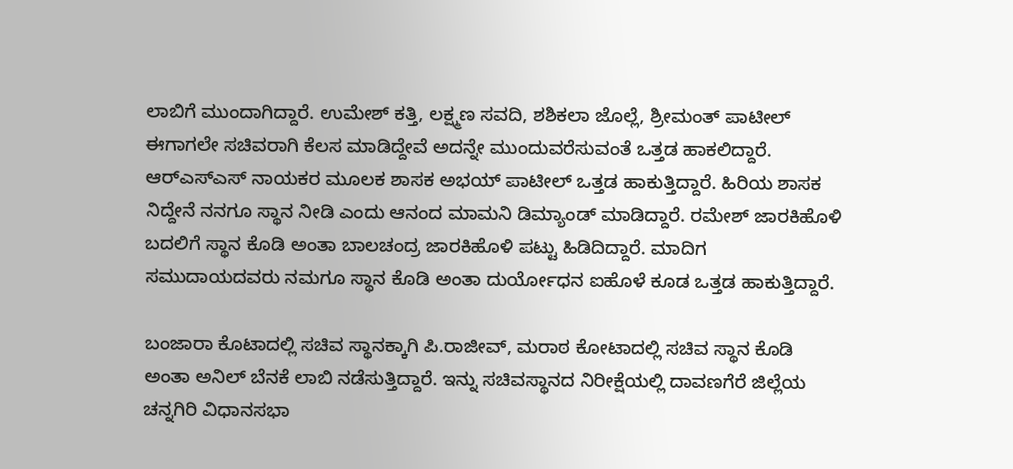ಲಾಬಿಗೆ ಮುಂದಾಗಿದ್ದಾರೆ. ಉಮೇಶ್ ಕತ್ತಿ, ಲಕ್ಷ್ಮಣ ಸವದಿ, ಶಶಿಕಲಾ ಜೊಲ್ಲೆ, ಶ್ರೀಮಂತ್ ಪಾಟೀಲ್ ಈಗಾಗಲೇ ಸಚಿವರಾಗಿ ಕೆಲಸ ಮಾಡಿದ್ದೇವೆ ಅದನ್ನೇ ಮುಂದುವರೆಸುವಂತೆ ಒತ್ತಡ ಹಾಕಲಿದ್ದಾರೆ. ಆರ್‌ಎಸ್‌ಎಸ್ ನಾಯಕರ ಮೂಲಕ ಶಾಸಕ ಅಭಯ್ ಪಾಟೀಲ್ ಒತ್ತಡ ಹಾಕುತ್ತಿದ್ದಾರೆ. ಹಿರಿಯ ಶಾಸಕ ನಿದ್ದೇನೆ ನನಗೂ ಸ್ಥಾನ ನೀಡಿ ಎಂದು ಆನಂದ ಮಾಮನಿ ಡಿಮ್ಯಾಂಡ್ ಮಾಡಿದ್ದಾರೆ. ರಮೇಶ್ ಜಾರಕಿಹೊಳಿ‌ ಬದಲಿಗೆ ಸ್ಥಾನ ಕೊಡಿ ಅಂತಾ ಬಾಲಚಂದ್ರ ಜಾರಕಿಹೊಳಿ‌ ಪಟ್ಟು ಹಿಡಿದಿದ್ದಾರೆ. ಮಾದಿಗ ಸಮುದಾಯದವರು ನಮಗೂ ಸ್ಥಾನ ಕೊಡಿ ಅಂತಾ ದುರ್ಯೋಧನ ಐಹೊಳೆ ಕೂಡ ಒತ್ತಡ ಹಾಕುತ್ತಿದ್ದಾರೆ.

ಬಂಜಾರಾ ಕೊಟಾದಲ್ಲಿ ಸಚಿವ ಸ್ಥಾನಕ್ಕಾಗಿ ಪಿ.ರಾಜೀವ್, ಮರಾಠ ಕೋಟಾದಲ್ಲಿ ಸಚಿವ ಸ್ಥಾನ ಕೊಡಿ ಅಂತಾ ಅನಿಲ್ ಬೆನಕೆ ಲಾಬಿ ನಡೆಸುತ್ತಿದ್ದಾರೆ. ಇನ್ನು ಸಚಿವಸ್ಥಾನದ ನಿರೀಕ್ಷೆಯಲ್ಲಿ ದಾವಣಗೆರೆ ಜಿಲ್ಲೆಯ ಚನ್ನಗಿರಿ ವಿಧಾನಸಭಾ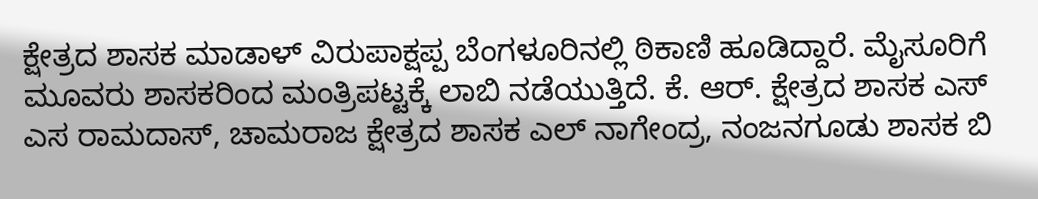ಕ್ಷೇತ್ರದ ಶಾಸಕ ಮಾಡಾಳ್ ವಿರುಪಾಕ್ಷಪ್ಪ ಬೆಂಗಳೂರಿನಲ್ಲಿ ಠಿಕಾಣಿ ಹೂಡಿದ್ದಾರೆ. ಮೈಸೂರಿಗೆ ಮೂವರು ಶಾಸಕರಿಂದ ಮಂತ್ರಿಪಟ್ಟಕ್ಕೆ ಲಾಬಿ ನಡೆಯುತ್ತಿದೆ. ಕೆ. ಆರ್. ಕ್ಷೇತ್ರದ ಶಾಸಕ ಎಸ್ ಎಸ ರಾಮದಾಸ್, ಚಾಮರಾಜ ಕ್ಷೇತ್ರದ ಶಾಸಕ ಎಲ್ ನಾಗೇಂದ್ರ, ನಂಜನಗೂಡು ಶಾಸಕ ಬಿ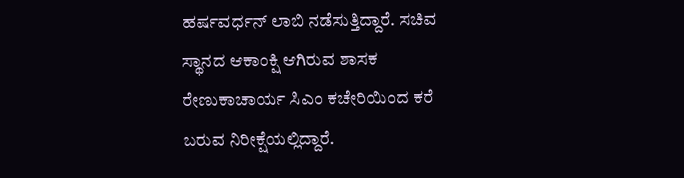ಹರ್ಷವರ್ಧನ್ ಲಾಬಿ ನಡೆಸುತ್ತಿದ್ದಾರೆ. ಸಚಿವ ಸ್ಥಾನದ ಆಕಾಂಕ್ಷಿ ಆಗಿರುವ ಶಾಸಕ ರೇಣುಕಾಚಾರ್ಯ ಸಿಎಂ ಕಚೇರಿಯಿಂದ ಕರೆ ಬರುವ ನಿರೀಕ್ಷೆಯಲ್ಲಿದ್ದಾರೆ.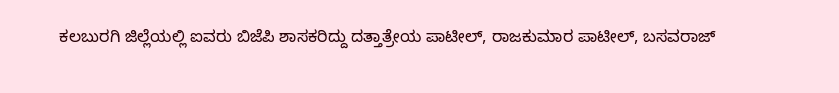ಕಲಬುರಗಿ ಜಿಲ್ಲೆಯಲ್ಲಿ ಐವರು ಬಿಜೆಪಿ ಶಾಸಕರಿದ್ದು ದತ್ತಾತ್ರೇಯ ಪಾಟೀಲ್, ರಾಜಕುಮಾರ ಪಾಟೀಲ್, ಬಸವರಾಜ್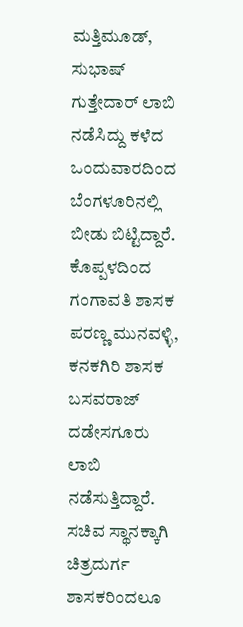ಮತ್ತಿಮೂಡ್, ಸುಭಾಷ್ ಗುತ್ತೇದಾರ್ ಲಾಬಿ ನಡೆಸಿದ್ದು ಕಳೆದ ಒಂದುವಾರದಿಂದ ಬೆಂಗಳೂರಿನಲ್ಲಿ ಬೀಡು ಬಿಟ್ಟಿದ್ದಾರೆ. ಕೊಪ್ಪಳದಿಂದ ಗಂಗಾವತಿ ಶಾಸಕ ಪರಣ್ಣ ಮುನವಳ್ಳಿ, ಕನಕಗಿರಿ ಶಾಸಕ ಬಸವರಾಜ್ ದಡೇಸಗೂರು ಲಾಬಿ ನಡೆಸುತ್ತಿದ್ದಾರೆ. ಸಚಿವ ಸ್ಥಾನಕ್ಕಾಗಿ ಚಿತ್ರದುರ್ಗ ಶಾಸಕರಿಂದಲೂ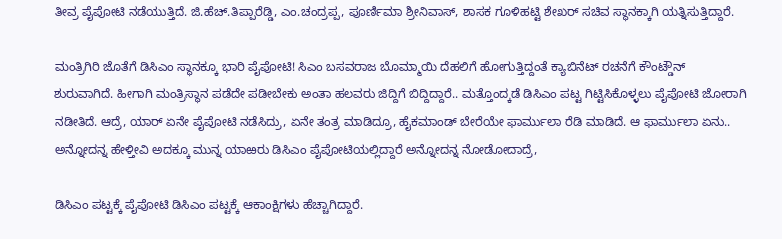ತೀವ್ರ ಪೈಪೋಟಿ ನಡೆಯುತ್ತಿದೆ. ಜಿ.ಹೆಚ್.ತಿಪ್ಪಾರೆಡ್ಡಿ, ಎಂ.ಚಂದ್ರಪ್ಪ, ಪೂರ್ಣಿಮಾ ಶ್ರೀನಿವಾಸ್, ಶಾಸಕ ಗೂಳಿಹಟ್ಟಿ ಶೇಖರ್‌ ಸಚಿವ ಸ್ಥಾನಕ್ಕಾಗಿ ಯತ್ನಿಸುತ್ತಿದ್ದಾರೆ.

ಮಂತ್ರಿಗಿರಿ ಜೊತೆಗೆ ಡಿಸಿಎಂ ಸ್ಥಾನಕ್ಕೂ ಭಾರಿ ಪೈಪೋಟಿ! ಸಿಎಂ ಬಸವರಾಜ ಬೊಮ್ಮಾಯಿ ದೆಹಲಿಗೆ ಹೋಗುತ್ತಿದ್ದಂತೆ ಕ್ಯಾಬಿನೆಟ್ ರಚನೆಗೆ ಕೌಂಟ್ಡೌನ್ ಶುರುವಾಗಿದೆ. ಹೀಗಾಗಿ ಮಂತ್ರಿಸ್ಥಾನ ಪಡೆದೇ ಪಡೀಬೇಕು ಅಂತಾ ಹಲವರು ಜಿದ್ದಿಗೆ ಬಿದ್ದಿದ್ದಾರೆ.. ಮತ್ತೊಂದ್ಕಡೆ ಡಿಸಿಎಂ ಪಟ್ಟ ಗಿಟ್ಟಿಸಿಕೊಳ್ಳಲು ಪೈಪೋಟಿ ಜೋರಾಗಿ ನಡೀತಿದೆ. ಆದ್ರೆ, ಯಾರ್ ಏನೇ ಪೈಪೋಟಿ ನಡೆಸಿದ್ರು, ಏನೇ ತಂತ್ರ ಮಾಡಿದ್ರೂ, ಹೈಕಮಾಂಡ್ ಬೇರೆಯೇ ಫಾರ್ಮುಲಾ ರೆಡಿ ಮಾಡಿದೆ. ಆ ಫಾರ್ಮುಲಾ ಏನು.. ಅನ್ನೋದನ್ನ ಹೇಳ್ತೀವಿ ಅದಕ್ಕೂ ಮುನ್ನ ಯಾಱರು ಡಿಸಿಎಂ ಪೈಪೋಟಿಯಲ್ಲಿದ್ದಾರೆ ಅನ್ನೋದನ್ನ ನೋಡೋದಾದ್ರೆ,

ಡಿಸಿಎಂ ಪಟ್ಟಕ್ಕೆ ಪೈಪೋಟಿ ಡಿಸಿಎಂ ಪಟ್ಟಕ್ಕೆ ಆಕಾಂಕ್ಷಿಗಳು ಹೆಚ್ಚಾಗಿದ್ದಾರೆ.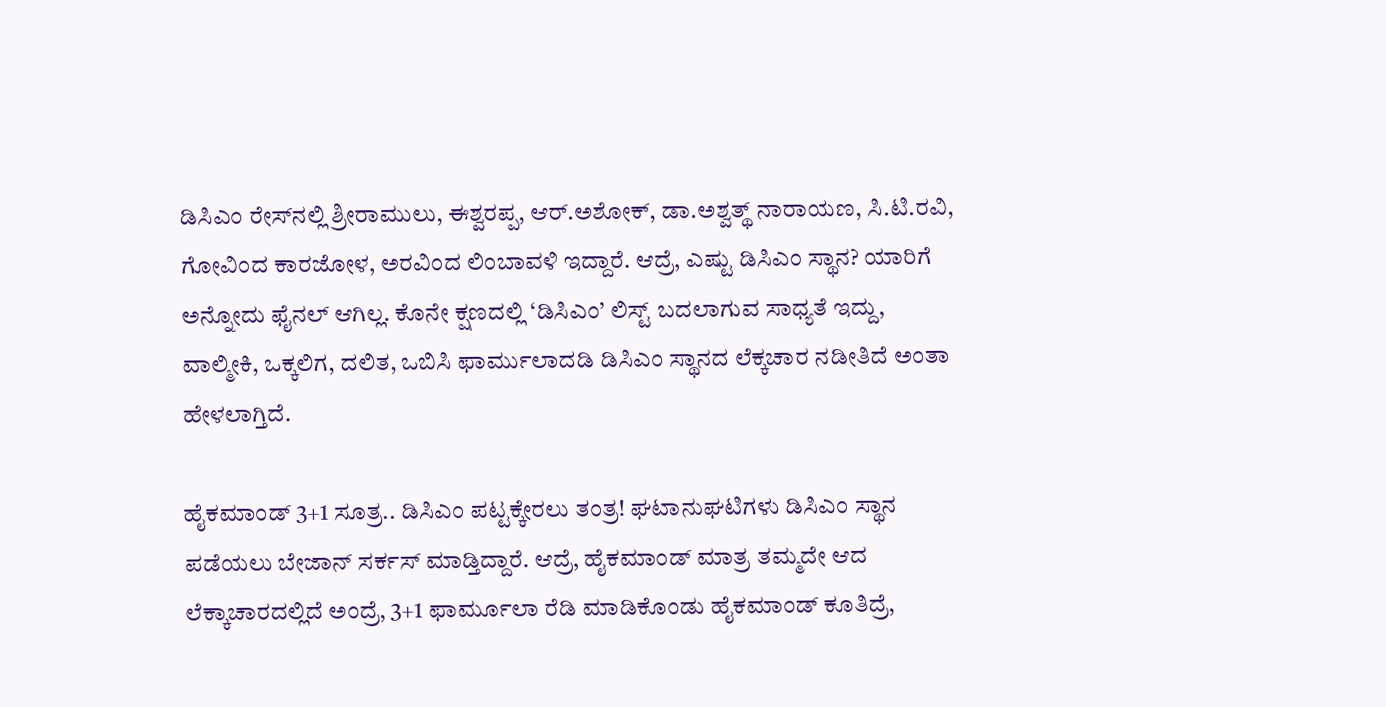ಡಿಸಿಎಂ ರೇಸ್‌ನಲ್ಲಿ ಶ್ರೀರಾಮುಲು, ಈಶ್ವರಪ್ಪ, ಆರ್‌.ಅಶೋಕ್, ಡಾ.ಅಶ್ವತ್ಥ್ ನಾರಾಯಣ, ಸಿ.ಟಿ.ರವಿ, ಗೋವಿಂದ ಕಾರಜೋಳ, ಅರವಿಂದ ಲಿಂಬಾವಳಿ ಇದ್ದಾರೆ. ಆದ್ರೆ, ಎಷ್ಟು ಡಿಸಿಎಂ ಸ್ಥಾನ? ಯಾರಿಗೆ ಅನ್ನೋದು ಫೈನಲ್ ಆಗಿಲ್ಲ. ಕೊನೇ ಕ್ಷಣದಲ್ಲಿ ‘ಡಿಸಿಎಂ’ ಲಿಸ್ಟ್ ಬದಲಾಗುವ ಸಾಧ್ಯತೆ ಇದ್ದು, ವಾಲ್ಮೀಕಿ, ಒಕ್ಕಲಿಗ, ದಲಿತ, ಒಬಿಸಿ ಫಾರ್ಮುಲಾದಡಿ ಡಿಸಿಎಂ ಸ್ಥಾನದ ಲೆಕ್ಕಚಾರ ನಡೀತಿದೆ ಅಂತಾ ಹೇಳಲಾಗ್ತಿದೆ.

ಹೈಕಮಾಂಡ್ 3+1 ಸೂತ್ರ.. ಡಿಸಿಎಂ ಪಟ್ಟಕ್ಕೇರಲು ತಂತ್ರ! ಘಟಾನುಘಟಿಗಳು ಡಿಸಿಎಂ ಸ್ಥಾನ ಪಡೆಯಲು ಬೇಜಾನ್ ಸರ್ಕಸ್ ಮಾಡ್ತಿದ್ದಾರೆ. ಆದ್ರೆ, ಹೈಕಮಾಂಡ್ ಮಾತ್ರ ತಮ್ಮದೇ ಆದ ಲೆಕ್ಕಾಚಾರದಲ್ಲಿದೆ ಅಂದ್ರೆ, 3+1 ಫಾರ್ಮೂಲಾ ರೆಡಿ ಮಾಡಿಕೊಂಡು ಹೈಕಮಾಂಡ್ ಕೂತಿದ್ರೆ,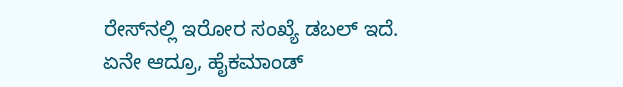ರೇಸ್‌ನಲ್ಲಿ ಇರೋರ ಸಂಖ್ಯೆ ಡಬಲ್ ಇದೆ. ಏನೇ ಆದ್ರೂ, ಹೈಕಮಾಂಡ್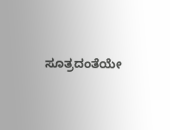ಸೂತ್ರದಂತೆಯೇ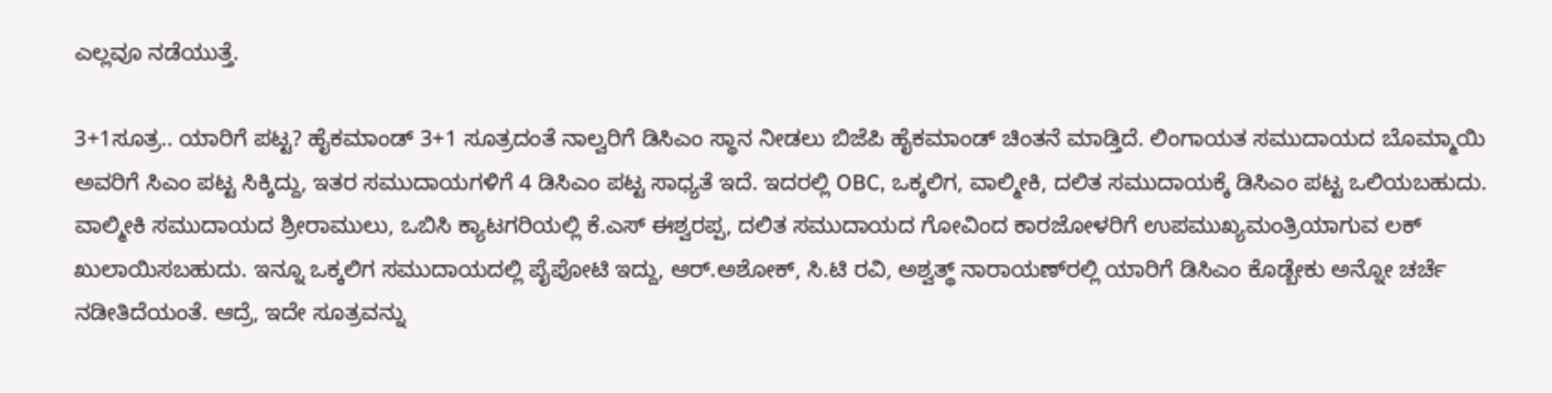ಎಲ್ಲವೂ ನಡೆಯುತ್ತೆ.

3+1ಸೂತ್ರ.. ಯಾರಿಗೆ ಪಟ್ಟ? ಹೈಕಮಾಂಡ್ 3+1 ಸೂತ್ರದಂತೆ ನಾಲ್ವರಿಗೆ ಡಿಸಿಎಂ ಸ್ಥಾನ ನೀಡಲು ಬಿಜೆಪಿ ಹೈಕಮಾಂಡ್ ಚಿಂತನೆ ಮಾಡ್ತಿದೆ. ಲಿಂಗಾಯತ ಸಮುದಾಯದ ಬೊಮ್ಮಾಯಿ ಅವರಿಗೆ ಸಿಎಂ ಪಟ್ಟ ಸಿಕ್ಕಿದ್ದು, ಇತರ ಸಮುದಾಯಗಳಿಗೆ 4 ಡಿಸಿಎಂ ಪಟ್ಟ ಸಾಧ್ಯತೆ ಇದೆ. ಇದರಲ್ಲಿ OBC, ಒಕ್ಕಲಿಗ, ವಾಲ್ಮೀಕಿ, ದಲಿತ ಸಮುದಾಯಕ್ಕೆ ಡಿಸಿಎಂ ಪಟ್ಟ ಒಲಿಯಬಹುದು. ವಾಲ್ಮೀಕಿ ಸಮುದಾಯದ ಶ್ರೀರಾಮುಲು, ಒಬಿಸಿ ಕ್ಯಾಟಗರಿಯಲ್ಲಿ ಕೆ.ಎಸ್‌ ಈಶ್ವರಪ್ಪ, ದಲಿತ ಸಮುದಾಯದ ಗೋವಿಂದ ಕಾರಜೋಳರಿಗೆ ಉಪಮುಖ್ಯಮಂತ್ರಿಯಾಗುವ ಲಕ್ ಖುಲಾಯಿಸಬಹುದು. ಇನ್ನೂ ಒಕ್ಕಲಿಗ ಸಮುದಾಯದಲ್ಲಿ ಪೈಪೋಟಿ ಇದ್ದು, ಆರ್‌.ಅಶೋಕ್, ಸಿ.ಟಿ ರವಿ, ಅಶ್ವತ್ಥ್ ನಾರಾಯಣ್‌ರಲ್ಲಿ ಯಾರಿಗೆ ಡಿಸಿಎಂ ಕೊಡ್ಬೇಕು ಅನ್ನೋ ಚರ್ಚೆ ನಡೀತಿದೆಯಂತೆ. ಆದ್ರೆ, ಇದೇ ಸೂತ್ರವನ್ನು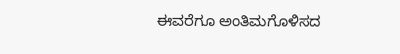ಈವರೆಗೂ ಅಂತಿಮಗೊಳಿಸದ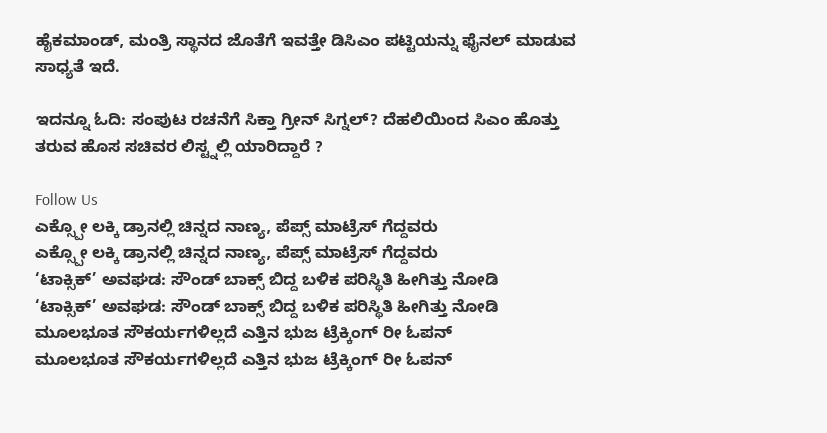ಹೈಕಮಾಂಡ್, ಮಂತ್ರಿ ಸ್ಥಾನದ ಜೊತೆಗೆ ಇವತ್ತೇ ಡಿಸಿಎಂ ಪಟ್ಟಿಯನ್ನು ಫೈನಲ್ ಮಾಡುವ ಸಾಧ್ಯತೆ ಇದೆ.

ಇದನ್ನೂ ಓದಿ: ಸಂಪುಟ ರಚನೆಗೆ ಸಿಕ್ತಾ ಗ್ರೀನ್ ಸಿಗ್ನಲ್? ದೆಹಲಿಯಿಂದ ಸಿಎಂ ಹೊತ್ತು ತರುವ ಹೊಸ ಸಚಿವರ ಲಿಸ್ಟ್ನಲ್ಲಿ ಯಾರಿದ್ದಾರೆ ?

Follow Us
ಎಕ್ಸ್ಪೋ ಲಕ್ಕಿ ಡ್ರಾನಲ್ಲಿ ಚಿನ್ನದ ನಾಣ್ಯ, ಪೆಪ್ಸ್ ಮಾಟ್ರೆಸ್ ಗೆದ್ದವರು
ಎಕ್ಸ್ಪೋ ಲಕ್ಕಿ ಡ್ರಾನಲ್ಲಿ ಚಿನ್ನದ ನಾಣ್ಯ, ಪೆಪ್ಸ್ ಮಾಟ್ರೆಸ್ ಗೆದ್ದವರು
‘ಟಾಕ್ಸಿಕ್’ ಅವಘಡ: ಸೌಂಡ್ ಬಾಕ್ಸ್ ಬಿದ್ದ ಬಳಿಕ ಪರಿಸ್ಥಿತಿ ಹೀಗಿತ್ತು ನೋಡಿ
‘ಟಾಕ್ಸಿಕ್’ ಅವಘಡ: ಸೌಂಡ್ ಬಾಕ್ಸ್ ಬಿದ್ದ ಬಳಿಕ ಪರಿಸ್ಥಿತಿ ಹೀಗಿತ್ತು ನೋಡಿ
ಮೂಲಭೂತ ಸೌಕರ್ಯಗಳಿಲ್ಲದೆ ಎತ್ತಿನ ಭುಜ ಟ್ರೆಕ್ಕಿಂಗ್ ರೀ ಓಪನ್
ಮೂಲಭೂತ ಸೌಕರ್ಯಗಳಿಲ್ಲದೆ ಎತ್ತಿನ ಭುಜ ಟ್ರೆಕ್ಕಿಂಗ್ ರೀ ಓಪನ್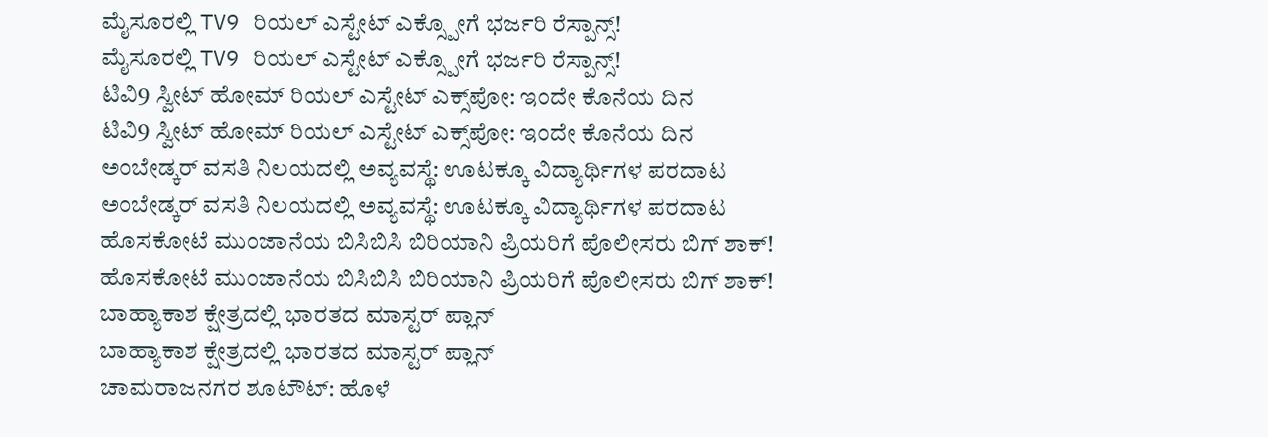ಮೈಸೂರಲ್ಲಿ TV9 ರಿಯಲ್ ಎಸ್ಟೇಟ್ ಎಕ್ಸ್ಪೋಗೆ ಭರ್ಜರಿ ರೆಸ್ಪಾನ್ಸ್!
ಮೈಸೂರಲ್ಲಿ TV9 ರಿಯಲ್ ಎಸ್ಟೇಟ್ ಎಕ್ಸ್ಪೋಗೆ ಭರ್ಜರಿ ರೆಸ್ಪಾನ್ಸ್!
ಟಿವಿ9 ಸ್ವೀಟ್ ಹೋಮ್ ರಿಯಲ್ ಎಸ್ಟೇಟ್ ಎಕ್ಸ್‌ಪೋ: ಇಂದೇ ಕೊನೆಯ ದಿನ
ಟಿವಿ9 ಸ್ವೀಟ್ ಹೋಮ್ ರಿಯಲ್ ಎಸ್ಟೇಟ್ ಎಕ್ಸ್‌ಪೋ: ಇಂದೇ ಕೊನೆಯ ದಿನ
ಅಂಬೇಡ್ಕರ್ ವಸತಿ ನಿಲಯದಲ್ಲಿ ಅವ್ಯವಸ್ಥೆ: ಊಟಕ್ಕೂ ವಿದ್ಯಾರ್ಥಿಗಳ ಪರದಾಟ
ಅಂಬೇಡ್ಕರ್ ವಸತಿ ನಿಲಯದಲ್ಲಿ ಅವ್ಯವಸ್ಥೆ: ಊಟಕ್ಕೂ ವಿದ್ಯಾರ್ಥಿಗಳ ಪರದಾಟ
ಹೊಸಕೋಟೆ ಮುಂಜಾನೆಯ ಬಿಸಿಬಿಸಿ ಬಿರಿಯಾನಿ ಪ್ರಿಯರಿಗೆ ಪೊಲೀಸರು ಬಿಗ್ ಶಾಕ್!
ಹೊಸಕೋಟೆ ಮುಂಜಾನೆಯ ಬಿಸಿಬಿಸಿ ಬಿರಿಯಾನಿ ಪ್ರಿಯರಿಗೆ ಪೊಲೀಸರು ಬಿಗ್ ಶಾಕ್!
ಬಾಹ್ಯಾಕಾಶ ಕ್ಷೇತ್ರದಲ್ಲಿ ಭಾರತದ ಮಾಸ್ಟರ್ ಪ್ಲಾನ್
ಬಾಹ್ಯಾಕಾಶ ಕ್ಷೇತ್ರದಲ್ಲಿ ಭಾರತದ ಮಾಸ್ಟರ್ ಪ್ಲಾನ್
ಚಾಮರಾಜನಗರ ಶೂಟೌಟ್: ಹೊಳೆ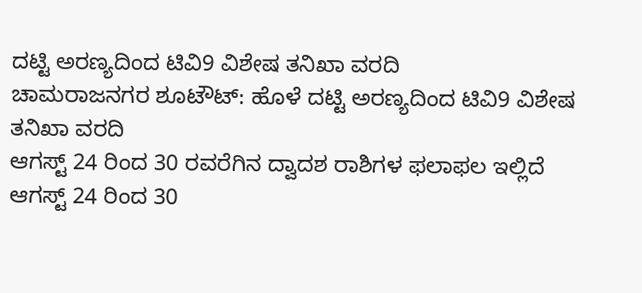ದಟ್ಟಿ ಅರಣ್ಯದಿಂದ ಟಿವಿ9 ವಿಶೇಷ ತನಿಖಾ ವರದಿ
ಚಾಮರಾಜನಗರ ಶೂಟೌಟ್: ಹೊಳೆ ದಟ್ಟಿ ಅರಣ್ಯದಿಂದ ಟಿವಿ9 ವಿಶೇಷ ತನಿಖಾ ವರದಿ
ಆಗಸ್ಟ್ 24 ರಿಂದ 30 ರವರೆಗಿನ ದ್ವಾದಶ ರಾಶಿಗಳ ಫಲಾಫಲ ಇಲ್ಲಿದೆ
ಆಗಸ್ಟ್ 24 ರಿಂದ 30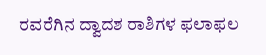ರವರೆಗಿನ ದ್ವಾದಶ ರಾಶಿಗಳ ಫಲಾಫಲ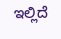ಇಲ್ಲಿದೆ